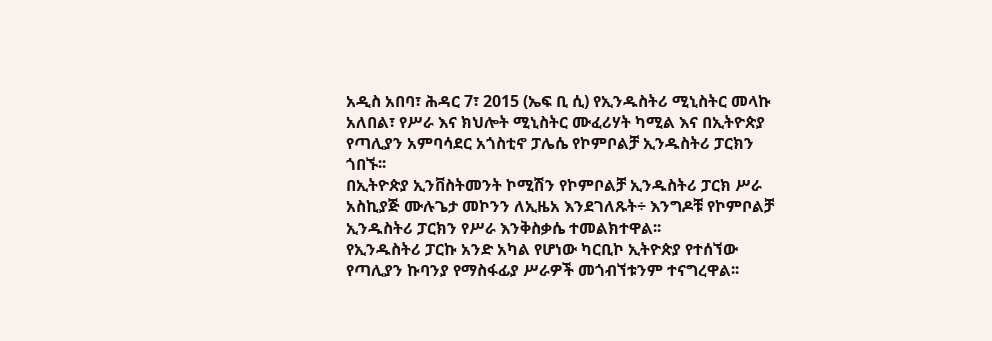አዲስ አበባ፣ ሕዳር 7፣ 2015 (ኤፍ ቢ ሲ) የኢንዱስትሪ ሚኒስትር መላኩ አለበል፣ የሥራ እና ክህሎት ሚኒስትር ሙፈሪሃት ካሚል እና በኢትዮጵያ የጣሊያን አምባሳደር አጎስቲኖ ፓሌሴ የኮምቦልቻ ኢንዱስትሪ ፓርክን ጎበኙ፡፡
በኢትዮጵያ ኢንቨስትመንት ኮሚሽን የኮምቦልቻ ኢንዱስትሪ ፓርክ ሥራ አስኪያጅ ሙሉጌታ መኮንን ለኢዜአ እንደገለጹት÷ እንግዶቹ የኮምቦልቻ ኢንዱስትሪ ፓርክን የሥራ እንቅስቃሴ ተመልክተዋል፡፡
የኢንዱስትሪ ፓርኩ አንድ አካል የሆነው ካርቢኮ ኢትዮጵያ የተሰኘው የጣሊያን ኩባንያ የማስፋፊያ ሥራዎች መጎብኘቱንም ተናግረዋል፡፡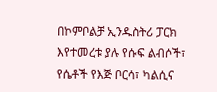በኮምቦልቻ ኢንዱስትሪ ፓርክ እየተመረቱ ያሉ የሱፍ ልብሶች፣ የሴቶች የእጅ ቦርሳ፣ ካልሲና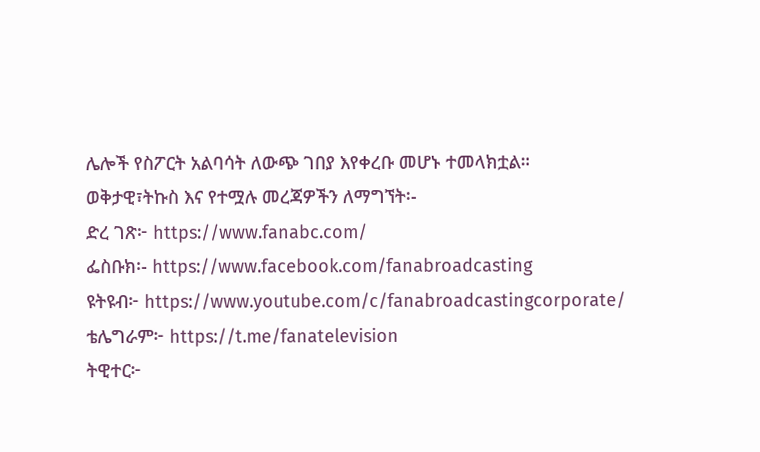ሌሎች የስፖርት አልባሳት ለውጭ ገበያ እየቀረቡ መሆኑ ተመላክቷል።
ወቅታዊ፣ትኩስ እና የተሟሉ መረጃዎችን ለማግኘት፡-
ድረ ገጽ፦ https://www.fanabc.com/
ፌስቡክ፡- https://www.facebook.com/fanabroadcasting
ዩትዩብ፦ https://www.youtube.com/c/fanabroadcastingcorporate/
ቴሌግራም፦ https://t.me/fanatelevision
ትዊተር፦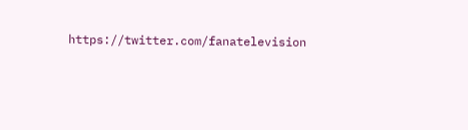https://twitter.com/fanatelevision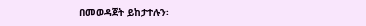በመወዳጀት ይከታተሉን፡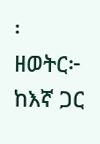፡
ዘወትር፦ ከእኛ ጋር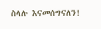ስላሉ እናመሰግናለን!